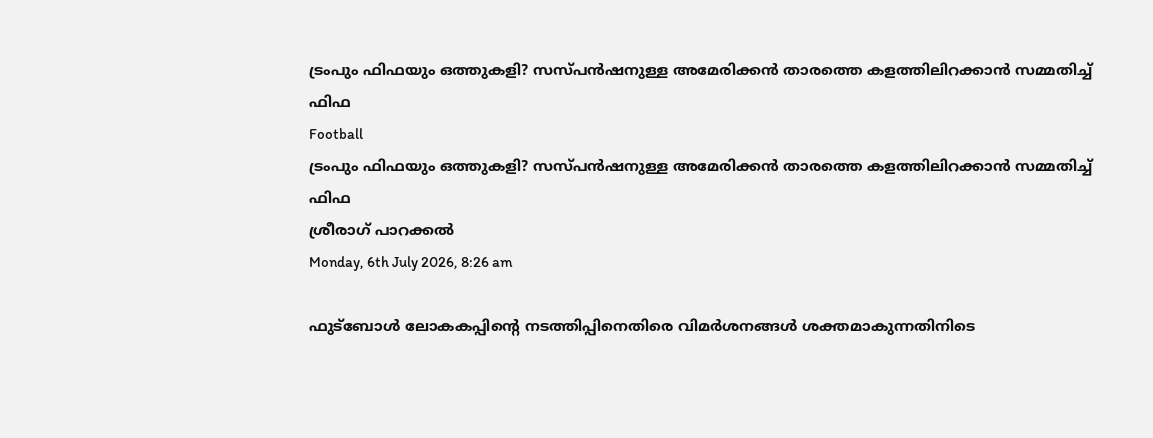ട്രംപും ഫിഫയും ഒത്തുകളി? സസ്പന്‍ഷനുള്ള അമേരിക്കന്‍ താരത്തെ കളത്തിലിറക്കാന്‍ സമ്മതിച്ച് ഫിഫ
Football
ട്രംപും ഫിഫയും ഒത്തുകളി? സസ്പന്‍ഷനുള്ള അമേരിക്കന്‍ താരത്തെ കളത്തിലിറക്കാന്‍ സമ്മതിച്ച് ഫിഫ
ശ്രീരാഗ് പാറക്കല്‍
Monday, 6th July 2026, 8:26 am

ഫുട്ബോള്‍ ലോകകപ്പിന്റെ നടത്തിപ്പിനെതിരെ വിമര്‍ശനങ്ങള്‍ ശക്തമാകുന്നതിനിടെ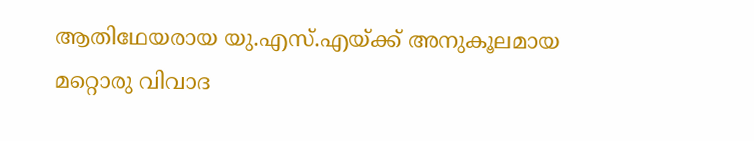ആതിഥേയരായ യു.എസ്.എയ്ക്ക് അനുകൂലമായ മറ്റൊരു വിവാദ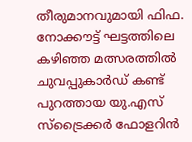തീരുമാനവുമായി ഫിഫ. നോക്കൗട്ട് ഘട്ടത്തിലെ കഴിഞ്ഞ മത്സരത്തില്‍ ചുവപ്പുകാര്‍ഡ് കണ്ട് പുറത്തായ യു.എസ് സ്ട്രൈക്കര്‍ ഫോളറിന്‍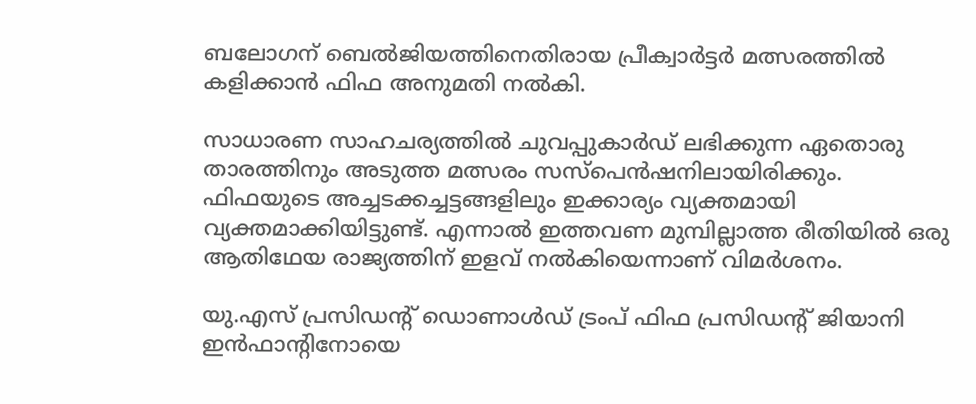ബലോഗന് ബെല്‍ജിയത്തിനെതിരായ പ്രീക്വാര്‍ട്ടര്‍ മത്സരത്തില്‍ കളിക്കാന്‍ ഫിഫ അനുമതി നല്‍കി.

സാധാരണ സാഹചര്യത്തില്‍ ചുവപ്പുകാര്‍ഡ് ലഭിക്കുന്ന ഏതൊരു താരത്തിനും അടുത്ത മത്സരം സസ്പെന്‍ഷനിലായിരിക്കും. ഫിഫയുടെ അച്ചടക്കച്ചട്ടങ്ങളിലും ഇക്കാര്യം വ്യക്തമായി വ്യക്തമാക്കിയിട്ടുണ്ട്. എന്നാല്‍ ഇത്തവണ മുമ്പില്ലാത്ത രീതിയില്‍ ഒരു ആതിഥേയ രാജ്യത്തിന് ഇളവ് നല്‍കിയെന്നാണ് വിമര്‍ശനം.

യു.എസ് പ്രസിഡന്റ് ഡൊണാള്‍ഡ് ട്രംപ് ഫിഫ പ്രസിഡന്റ് ജിയാനി ഇന്‍ഫാന്റിനോയെ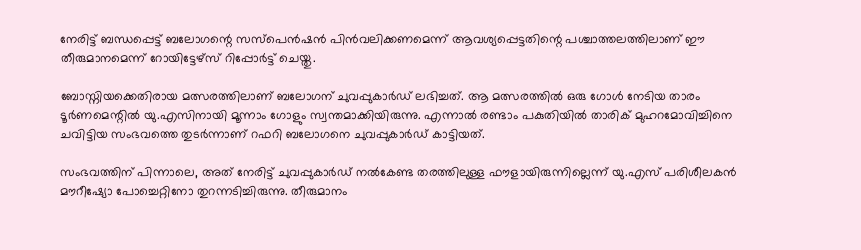നേരിട്ട് ബന്ധപ്പെട്ട് ബലോഗന്റെ സസ്പെന്‍ഷന്‍ പിന്‍വലിക്കണമെന്ന് ആവശ്യപ്പെട്ടതിന്റെ പശ്ചാത്തലത്തിലാണ് ഈ തീരുമാനമെന്ന് റോയിട്ടേഴ്‌സ് റിപ്പോര്‍ട്ട് ചെയ്തു.

ബോസ്നിയക്കെതിരായ മത്സരത്തിലാണ് ബലോഗന് ചുവപ്പുകാര്‍ഡ് ലഭിച്ചത്. ആ മത്സരത്തില്‍ ഒരു ഗോള്‍ നേടിയ താരം ടൂര്‍ണമെന്റില്‍ യു.എസിനായി മൂന്നാം ഗോളും സ്വന്തമാക്കിയിരുന്നു. എന്നാല്‍ രണ്ടാം പകുതിയില്‍ താരിക് മുഹറമോവിച്ചിനെ ചവിട്ടിയ സംഭവത്തെ തുടര്‍ന്നാണ് റഫറി ബലോഗനെ ചുവപ്പുകാര്‍ഡ് കാട്ടിയത്.

സംഭവത്തിന് പിന്നാലെ, അത് നേരിട്ട് ചുവപ്പുകാര്‍ഡ് നല്‍കേണ്ട തരത്തിലുള്ള ഫൗളായിരുന്നില്ലെന്ന് യു.എസ് പരിശീലകന്‍ മൗറീഷ്യോ പോച്ചെറ്റിനോ തുറന്നടിച്ചിരുന്നു. തീരുമാനം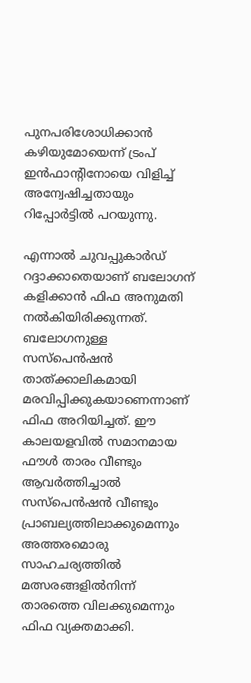പുനപരിശോധിക്കാന്‍ കഴിയുമോയെന്ന് ട്രംപ് ഇന്‍ഫാന്റിനോയെ വിളിച്ച് അന്വേഷിച്ചതായും റിപ്പോര്‍ട്ടില്‍ പറയുന്നു.

എന്നാല്‍ ചുവപ്പുകാര്‍ഡ് റദ്ദാക്കാതെയാണ് ബലോഗന് കളിക്കാന്‍ ഫിഫ അനുമതി നല്‍കിയിരിക്കുന്നത്. ബലോഗനുള്ള സസ്പെന്‍ഷന്‍ താത്ക്കാലികമായി മരവിപ്പിക്കുകയാണെന്നാണ് ഫിഫ അറിയിച്ചത്. ഈ കാലയളവില്‍ സമാനമായ ഫൗള്‍ താരം വീണ്ടും ആവര്‍ത്തിച്ചാല്‍ സസ്പെന്‍ഷന്‍ വീണ്ടും പ്രാബല്യത്തിലാക്കുമെന്നും അത്തരമൊരു സാഹചര്യത്തില്‍ മത്സരങ്ങളില്‍നിന്ന് താരത്തെ വിലക്കുമെന്നും ഫിഫ വ്യക്തമാക്കി.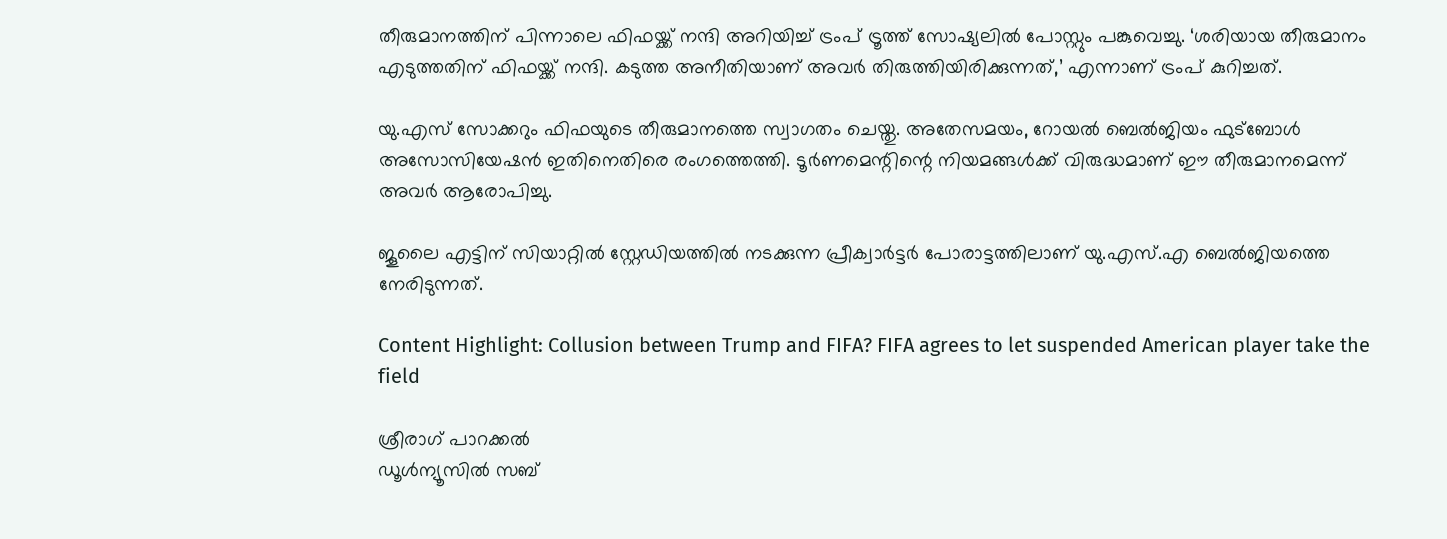തീരുമാനത്തിന് പിന്നാലെ ഫിഫയ്ക്ക് നന്ദി അറിയിച്ച് ട്രംപ് ട്രൂത്ത് സോഷ്യലില്‍ പോസ്റ്റും പങ്കുവെച്ചു. ‘ശരിയായ തീരുമാനം എടുത്തതിന് ഫിഫയ്ക്ക് നന്ദി. കടുത്ത അനീതിയാണ് അവര്‍ തിരുത്തിയിരിക്കുന്നത്,’ എന്നാണ് ട്രംപ് കുറിച്ചത്.

യു.എസ് സോക്കറും ഫിഫയുടെ തീരുമാനത്തെ സ്വാഗതം ചെയ്തു. അതേസമയം, റോയല്‍ ബെല്‍ജിയം ഫുട്ബോള്‍ അസോസിയേഷന്‍ ഇതിനെതിരെ രംഗത്തെത്തി. ടൂര്‍ണമെന്റിന്റെ നിയമങ്ങള്‍ക്ക് വിരുദ്ധമാണ് ഈ തീരുമാനമെന്ന് അവര്‍ ആരോപിച്ചു.

ജൂലൈ എട്ടിന് സിയാറ്റില്‍ സ്റ്റേഡിയത്തില്‍ നടക്കുന്ന പ്രീക്വാര്‍ട്ടര്‍ പോരാട്ടത്തിലാണ് യു.എസ്.എ ബെല്‍ജിയത്തെ നേരിടുന്നത്.

Content Highlight: Collusion between Trump and FIFA? FIFA agrees to let suspended American player take the field

ശ്രീരാഗ് പാറക്കല്‍
ഡൂള്‍ന്യൂസില്‍ സബ്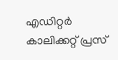എഡിറ്റര്‍ കാലിക്കറ്റ് പ്രസ്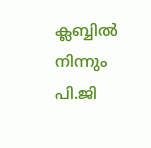ക്ലബ്ബില്‍ നിന്നും പി.ജി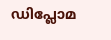ഡിപ്ലോമ